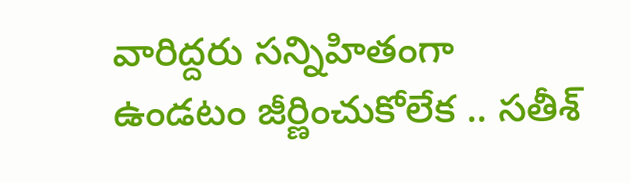వారిద్దరు సన్నిహితంగా ఉండటం జీర్ణించుకోలేక .. సతీశ్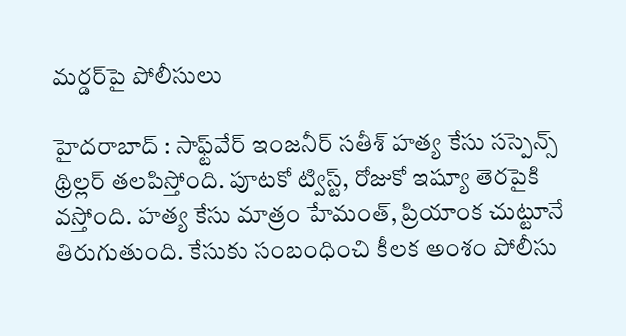మర్డర్‌పై పోలీసులు

హైదరాబాద్ : సాఫ్ట్‌వేర్ ఇంజనీర్ సతీశ్ హత్య కేసు సస్పెన్స్ థ్రిల్లర్ తలపిస్తోంది. పూటకో ట్విస్ట్, రోజుకో ఇష్యూ తెరపైకి వస్తోంది. హత్య కేసు మాత్రం హేమంత్, ప్రియాంక చుట్టూనే తిరుగుతుంది. కేసుకు సంబంధించి కీలక అంశం పోలీసు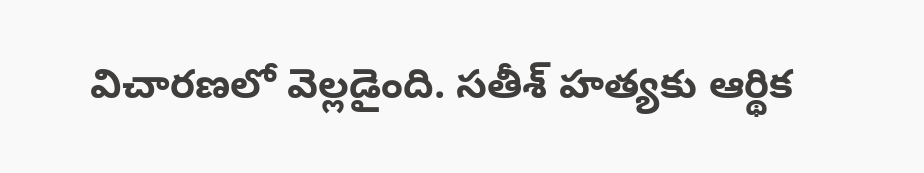విచారణలో వెల్లడైంది. సతీశ్ హత్యకు ఆర్థిక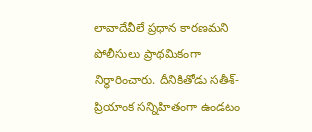లావాదేవీలే ప్రధాన కారణమని పోలీసులు ప్రాథమికంగా నిర్ధారించారు. దీనికితోడు సతీశ్-ప్రియాంక సన్నిహితంగా ఉండటం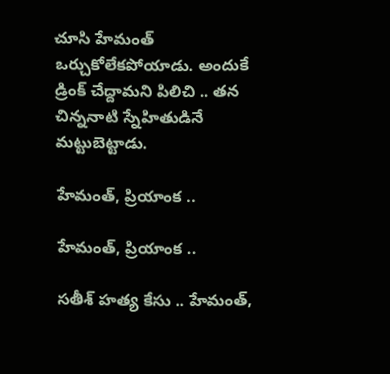చూసి హేమంత్ ఒర్చుకోలేకపోయాడు. అందుకే డ్రింక్ చేద్దామని పిలిచి .. తన చిన్ననాటి స్నేహితుడినే మట్టుబెట్టాడు.

హేమంత్, ప్రియాంక ..

హేమంత్, ప్రియాంక ..

సతీశ్ హత్య కేసు .. హేమంత్,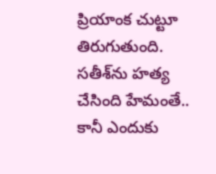ప్రియాంక చుట్టూ తిరుగుతుంది. సతీశ్‌ను హత్య చేసింది హేమంతే.. కానీ ఎందుకు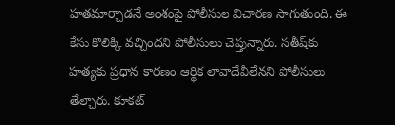హతమార్చాడనే అంశంపై పోలీసుల విచారణ సాగుతుంది. ఈ కేసు కొలిక్కి వచ్చిందని పోలీసులు చెప్తున్నారు. సతీష్‌కు హత్యకు ప్రధాన కారణం ఆర్థిక లావాదేవీలేనని పోలీసులు తేల్చారు. కూకట్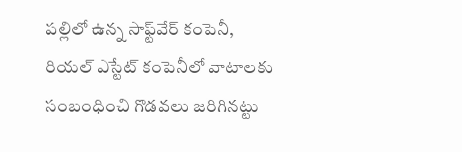పల్లిలో ఉన్న సాఫ్ట్‌వేర్ కంపెనీ, రియల్ ఎస్టేట్ కంపెనీలో వాటాలకు సంబంధించి గొడవలు జరిగినట్టు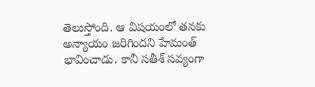తెలుస్తోంది. ఆ విషయంలో తనకు అన్యాయం జరిగిందని హేమంత్ భావించాడు. కానీ సతీశ్‌ సవ్యంగా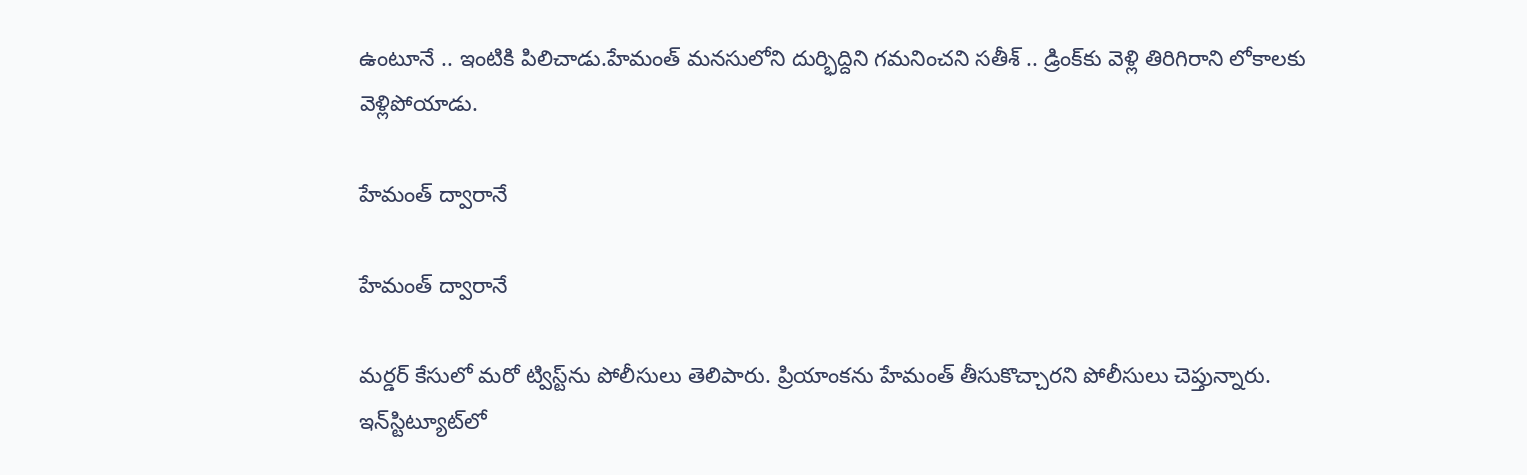ఉంటూనే .. ఇంటికి పిలిచాడు.హేమంత్ మనసులోని దుర్భిద్దిని గమనించని సతీశ్ .. డ్రింక్‌కు వెళ్లి తిరిగిరాని లోకాలకు వెళ్లిపోయాడు.

హేమంత్ ద్వారానే

హేమంత్ ద్వారానే

మర్డర్ కేసులో మరో ట్విస్ట్‌ను పోలీసులు తెలిపారు. ప్రియాంకను హేమంత్ తీసుకొచ్చారని పోలీసులు చెప్తున్నారు. ఇన్‌స్టిట్యూట్‌లో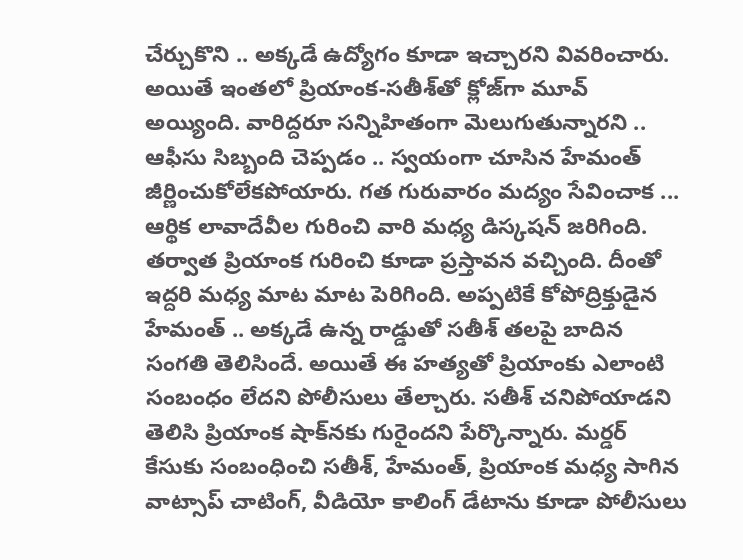చేర్చుకొని .. అక్కడే ఉద్యోగం కూడా ఇచ్చారని వివరించారు. అయితే ఇంతలో ప్రియాంక-సతీశ్‌తో క్లోజ్‌గా మూవ్ అయ్యింది. వారిద్దరూ సన్నిహితంగా మెలుగుతున్నారని .. ఆఫీసు సిబ్బంది చెప్పడం .. స్వయంగా చూసిన హేమంత్ జీర్ణించుకోలేకపోయారు. గత గురువారం మద్యం సేవించాక ... ఆర్థిక లావాదేవీల గురించి వారి మధ్య డిస్కషన్ జరిగింది. తర్వాత ప్రియాంక గురించి కూడా ప్రస్తావన వచ్చింది. దీంతో ఇద్దరి మధ్య మాట మాట పెరిగింది. అప్పటికే కోపోద్రిక్తుడైన హేమంత్ .. అక్కడే ఉన్న రాడ్డుతో సతీశ్ తలపై బాదిన సంగతి తెలిసిందే. అయితే ఈ హత్యతో ప్రియాంకు ఎలాంటి సంబంధం లేదని పోలీసులు తేల్చారు. సతీశ్ చనిపోయాడని తెలిసి ప్రియాంక షాక్‌నకు గురైందని పేర్కొన్నారు. మర్డర్ కేసుకు సంబంధించి సతీశ్, హేమంత్, ప్రియాంక మధ్య సాగిన వాట్సాప్ చాటింగ్, వీడియో కాలింగ్ డేటాను కూడా పోలీసులు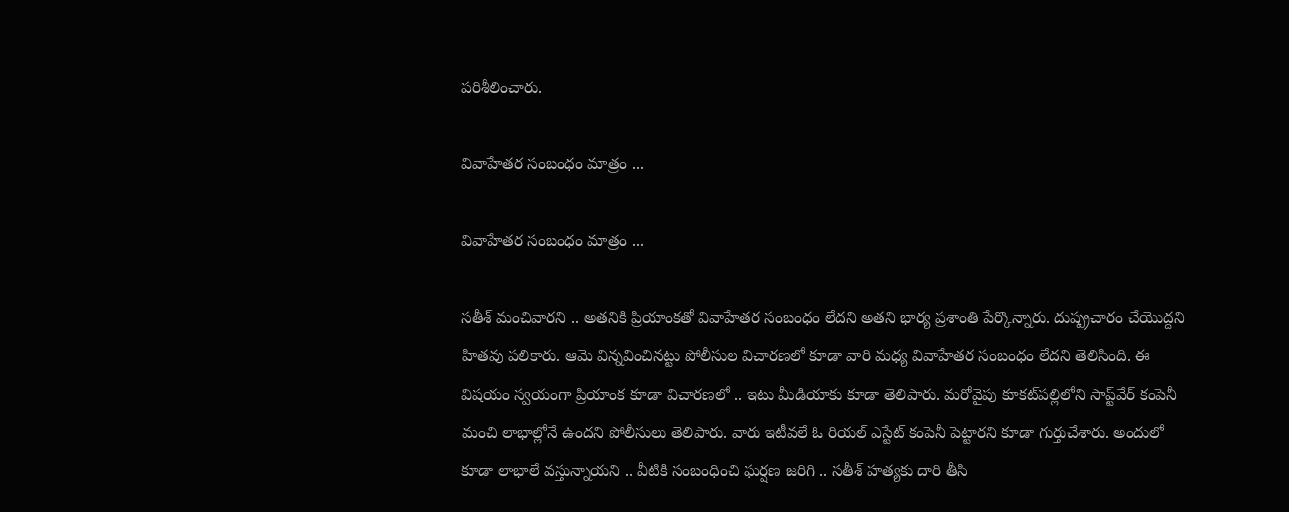పరిశీలించారు.

వివాహేతర సంబంధం మాత్రం ...

వివాహేతర సంబంధం మాత్రం ...

సతీశ్ మంచివారని .. అతనికి ప్రియాంకతో వివాహేతర సంబంధం లేదని అతని భార్య ప్రశాంతి పేర్కొన్నారు. దుష్ప్రచారం చేయొద్దని హితవు పలికారు. ఆమె విన్నవించినట్టు పోలీసుల విచారణలో కూడా వారి మధ్య వివాహేతర సంబంధం లేదని తెలిసింది. ఈ విషయం స్వయంగా ప్రియాంక కూడా విచారణలో .. ఇటు మీడియాకు కూడా తెలిపారు. మరోవైపు కూకట్‌పల్లిలోని సాప్ట్‌వేర్ కంపెనీ మంచి లాభాల్లోనే ఉందని పోలీసులు తెలిపారు. వారు ఇటీవలే ఓ రియల్ ఎస్టేట్ కంపెనీ పెట్టారని కూడా గుర్తుచేశారు. అందులో కూడా లాభాలే వస్తున్నాయని .. వీటికి సంబంధించి ఘర్షణ జరిగి .. సతీశ్ హత్యకు దారి తీసి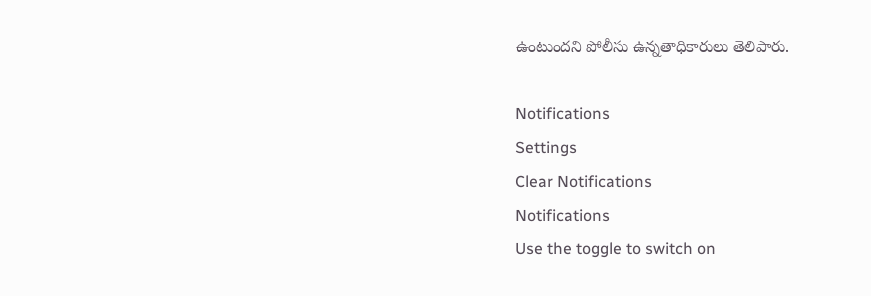ఉంటుందని పోలీసు ఉన్నతాధికారులు తెలిపారు.

Notifications
Settings
Clear Notifications
Notifications
Use the toggle to switch on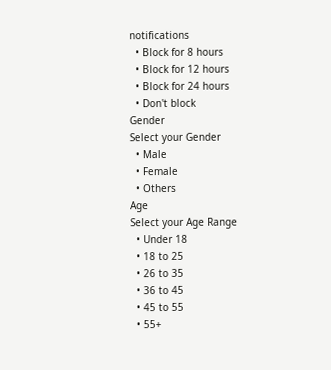notifications
  • Block for 8 hours
  • Block for 12 hours
  • Block for 24 hours
  • Don't block
Gender
Select your Gender
  • Male
  • Female
  • Others
Age
Select your Age Range
  • Under 18
  • 18 to 25
  • 26 to 35
  • 36 to 45
  • 45 to 55
  • 55+